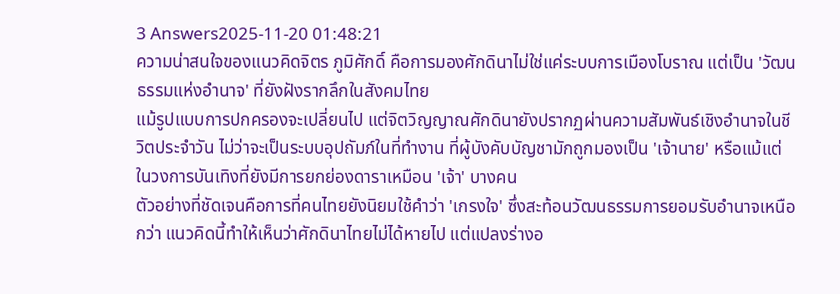3 Answers2025-11-20 01:48:21
ความน่าสนใจของแนวคิดจิตร ภูมิศักดิ์ คือการมองศักดินาไม่ใช่แค่ระบบการเมืองโบราณ แต่เป็น 'วัฒนธรรมแห่งอำนาจ' ที่ยังฝังรากลึกในสังคมไทย
แม้รูปแบบการปกครองจะเปลี่ยนไป แต่จิตวิญญาณศักดินายังปรากฏผ่านความสัมพันธ์เชิงอำนาจในชีวิตประจำวัน ไม่ว่าจะเป็นระบบอุปถัมภ์ในที่ทำงาน ที่ผู้บังคับบัญชามักถูกมองเป็น 'เจ้านาย' หรือแม้แต่ในวงการบันเทิงที่ยังมีการยกย่องดาราเหมือน 'เจ้า' บางคน
ตัวอย่างที่ชัดเจนคือการที่คนไทยยังนิยมใช้คำว่า 'เกรงใจ' ซึ่งสะท้อนวัฒนธรรมการยอมรับอำนาจเหนือกว่า แนวคิดนี้ทำให้เห็นว่าศักดินาไทยไม่ได้หายไป แต่แปลงร่างอ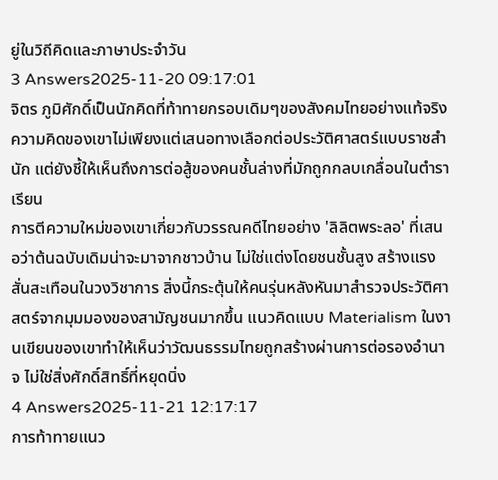ยู่ในวิถีคิดและภาษาประจำวัน
3 Answers2025-11-20 09:17:01
จิตร ภูมิศักดิ์เป็นนักคิดที่ท้าทายกรอบเดิมๆของสังคมไทยอย่างแท้จริง ความคิดของเขาไม่เพียงแต่เสนอทางเลือกต่อประวัติศาสตร์แบบราชสำนัก แต่ยังชี้ให้เห็นถึงการต่อสู้ของคนชั้นล่างที่มักถูกกลบเกลื่อนในตำราเรียน
การตีความใหม่ของเขาเกี่ยวกับวรรณคดีไทยอย่าง 'ลิลิตพระลอ' ที่เสนอว่าต้นฉบับเดิมน่าจะมาจากชาวบ้าน ไม่ใช่แต่งโดยชนชั้นสูง สร้างแรงสั่นสะเทือนในวงวิชาการ สิ่งนี้กระตุ้นให้คนรุ่นหลังหันมาสำรวจประวัติศาสตร์จากมุมมองของสามัญชนมากขึ้น แนวคิดแบบ Materialism ในงานเขียนของเขาทำให้เห็นว่าวัฒนธรรมไทยถูกสร้างผ่านการต่อรองอำนาจ ไม่ใช่สิ่งศักดิ์สิทธิ์ที่หยุดนิ่ง
4 Answers2025-11-21 12:17:17
การท้าทายแนว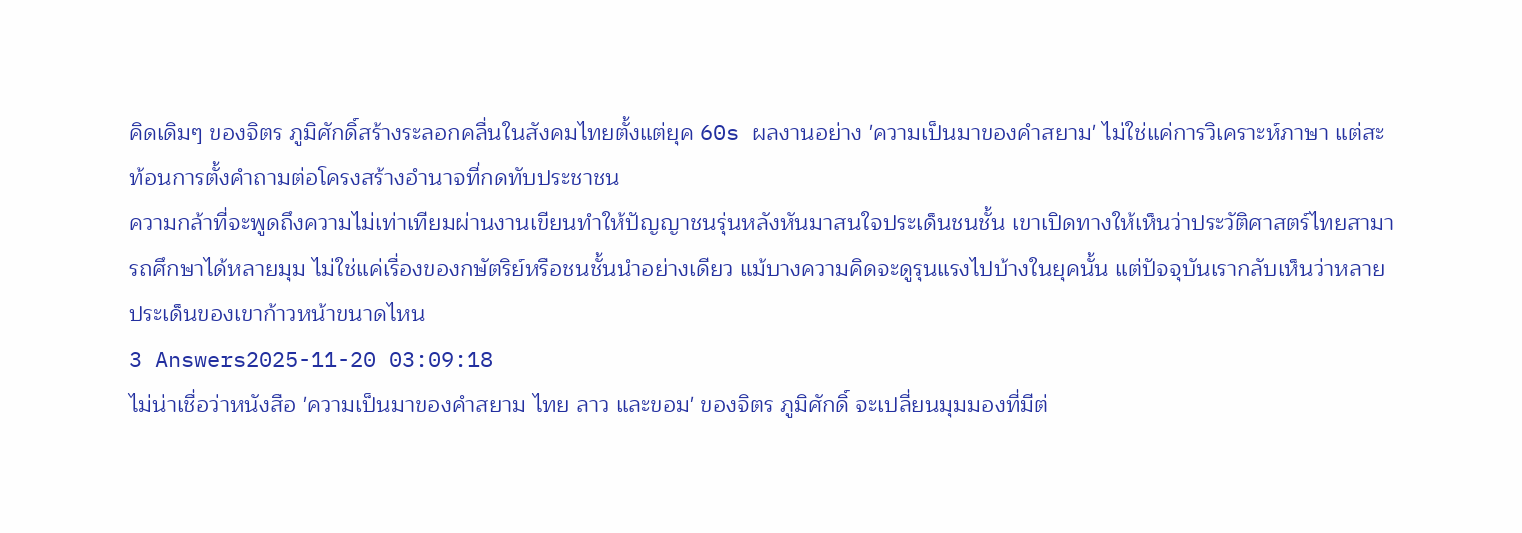คิดเดิมๆ ของจิตร ภูมิศักดิ์สร้างระลอกคลื่นในสังคมไทยตั้งแต่ยุค 60s ผลงานอย่าง 'ความเป็นมาของคำสยาม' ไม่ใช่แค่การวิเคราะห์ภาษา แต่สะท้อนการตั้งคำถามต่อโครงสร้างอำนาจที่กดทับประชาชน
ความกล้าที่จะพูดถึงความไม่เท่าเทียมผ่านงานเขียนทำให้ปัญญาชนรุ่นหลังหันมาสนใจประเด็นชนชั้น เขาเปิดทางให้เห็นว่าประวัติศาสตร์ไทยสามารถศึกษาได้หลายมุม ไม่ใช่แค่เรื่องของกษัตริย์หรือชนชั้นนำอย่างเดียว แม้บางความคิดจะดูรุนแรงไปบ้างในยุคนั้น แต่ปัจจุบันเรากลับเห็นว่าหลายประเด็นของเขาก้าวหน้าขนาดไหน
3 Answers2025-11-20 03:09:18
ไม่น่าเชื่อว่าหนังสือ 'ความเป็นมาของคำสยาม ไทย ลาว และขอม' ของจิตร ภูมิศักดิ์ จะเปลี่ยนมุมมองที่มีต่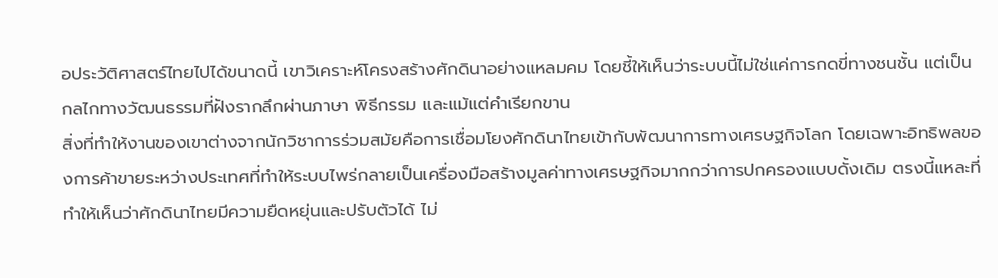อประวัติศาสตร์ไทยไปได้ขนาดนี้ เขาวิเคราะห์โครงสร้างศักดินาอย่างแหลมคม โดยชี้ให้เห็นว่าระบบนี้ไม่ใช่แค่การกดขี่ทางชนชั้น แต่เป็นกลไกทางวัฒนธรรมที่ฝังรากลึกผ่านภาษา พิธีกรรม และแม้แต่คำเรียกขาน
สิ่งที่ทำให้งานของเขาต่างจากนักวิชาการร่วมสมัยคือการเชื่อมโยงศักดินาไทยเข้ากับพัฒนาการทางเศรษฐกิจโลก โดยเฉพาะอิทธิพลของการค้าขายระหว่างประเทศที่ทำให้ระบบไพร่กลายเป็นเครื่องมือสร้างมูลค่าทางเศรษฐกิจมากกว่าการปกครองแบบดั้งเดิม ตรงนี้แหละที่ทำให้เห็นว่าศักดินาไทยมีความยืดหยุ่นและปรับตัวได้ ไม่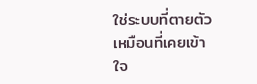ใช่ระบบที่ตายตัวเหมือนที่เคยเข้าใจ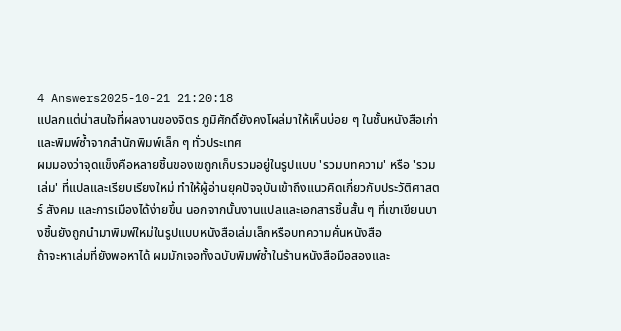4 Answers2025-10-21 21:20:18
แปลกแต่น่าสนใจที่ผลงานของจิตร ภูมิศักดิ์ยังคงโผล่มาให้เห็นบ่อย ๆ ในชั้นหนังสือเก่าและพิมพ์ซ้ำจากสำนักพิมพ์เล็ก ๆ ทั่วประเทศ
ผมมองว่าจุดแข็งคือหลายชิ้นของเขถูกเก็บรวมอยู่ในรูปแบบ 'รวมบทความ' หรือ 'รวมเล่ม' ที่แปลและเรียบเรียงใหม่ ทำให้ผู้อ่านยุคปัจจุบันเข้าถึงแนวคิดเกี่ยวกับประวัติศาสตร์ สังคม และการเมืองได้ง่ายขึ้น นอกจากนั้นงานแปลและเอกสารชิ้นสั้น ๆ ที่เขาเขียนบางชิ้นยังถูกนำมาพิมพ์ใหม่ในรูปแบบหนังสือเล่มเล็กหรือบทความคั่นหนังสือ
ถ้าจะหาเล่มที่ยังพอหาได้ ผมมักเจอทั้งฉบับพิมพ์ซ้ำในร้านหนังสือมือสองและ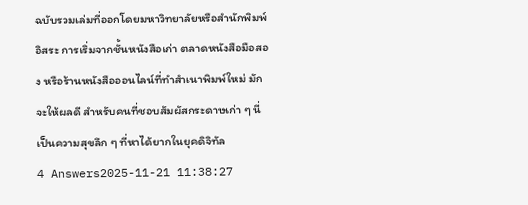ฉบับรวมเล่มที่ออกโดยมหาวิทยาลัยหรือสำนักพิมพ์อิสระ การเริ่มจากชั้นหนังสือเก่า ตลาดหนังสือมือสอง หรือร้านหนังสือออนไลน์ที่ทำสำเนาพิมพ์ใหม่ มักจะให้ผลดี สำหรับคนที่ชอบสัมผัสกระดาษเก่า ๆ นี่เป็นความสุขลึก ๆ ที่หาได้ยากในยุคดิจิทัล
4 Answers2025-11-21 11:38:27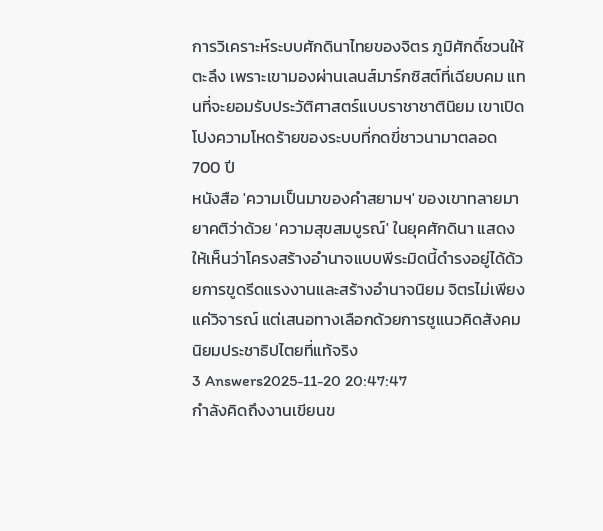การวิเคราะห์ระบบศักดินาไทยของจิตร ภูมิศักดิ์ชวนให้ตะลึง เพราะเขามองผ่านเลนส์มาร์กซิสต์ที่เฉียบคม แทนที่จะยอมรับประวัติศาสตร์แบบราชาชาตินิยม เขาเปิดโปงความโหดร้ายของระบบที่กดขี่ชาวนามาตลอด 700 ปี
หนังสือ 'ความเป็นมาของคำสยามฯ' ของเขาทลายมายาคติว่าด้วย 'ความสุขสมบูรณ์' ในยุคศักดินา แสดงให้เห็นว่าโครงสร้างอำนาจแบบพีระมิดนี้ดำรงอยู่ได้ด้วยการขูดรีดแรงงานและสร้างอำนาจนิยม จิตรไม่เพียงแค่วิจารณ์ แต่เสนอทางเลือกด้วยการชูแนวคิดสังคมนิยมประชาธิปไตยที่แท้จริง
3 Answers2025-11-20 20:47:47
กำลังคิดถึงงานเขียนข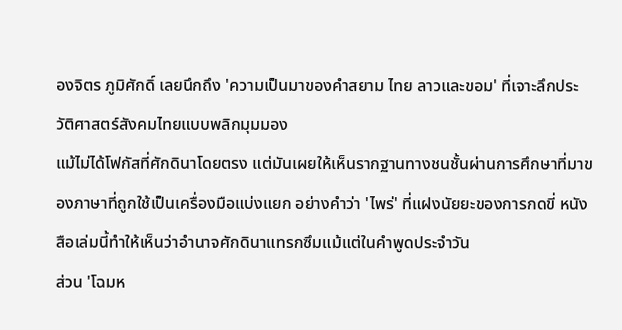องจิตร ภูมิศักดิ์ เลยนึกถึง 'ความเป็นมาของคำสยาม ไทย ลาวและขอม' ที่เจาะลึกประวัติศาสตร์สังคมไทยแบบพลิกมุมมอง
แม้ไม่ได้โฟกัสที่ศักดินาโดยตรง แต่มันเผยให้เห็นรากฐานทางชนชั้นผ่านการศึกษาที่มาของภาษาที่ถูกใช้เป็นเครื่องมือแบ่งแยก อย่างคำว่า 'ไพร่' ที่แฝงนัยยะของการกดขี่ หนังสือเล่มนี้ทำให้เห็นว่าอำนาจศักดินาแทรกซึมแม้แต่ในคำพูดประจำวัน
ส่วน 'โฉมห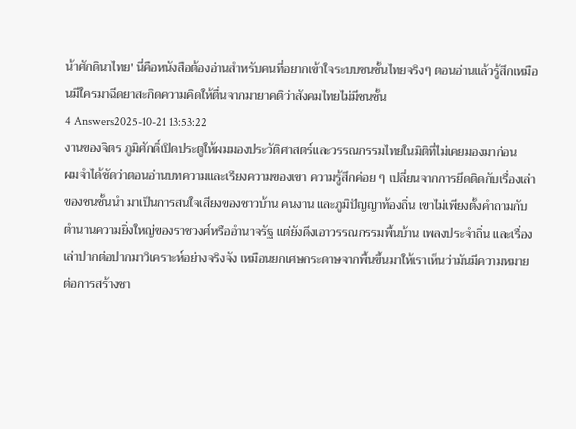น้าศักดินาไทย' นี่คือหนังสือต้องอ่านสำหรับคนที่อยากเข้าใจระบบชนชั้นไทยจริงๆ ตอนอ่านแล้วรู้สึกเหมือนมีใครมาฉีดยาสะกิดความคิดให้ตื่นจากมายาคติว่าสังคมไทยไม่มีชนชั้น
4 Answers2025-10-21 13:53:22
งานของจิตร ภูมิศักดิ์เปิดประตูให้ผมมองประวัติศาสตร์และวรรณกรรมไทยในมิติที่ไม่เคยมองมาก่อน
ผมจำได้ชัดว่าตอนอ่านบทความและเรียงความของเขา ความรู้สึกค่อย ๆ เปลี่ยนจากการยึดติดกับเรื่องเล่าของชนชั้นนำ มาเป็นการสนใจเสียงของชาวบ้าน คนงาน และภูมิปัญญาท้องถิ่น เขาไม่เพียงตั้งคำถามกับตำนานความยิ่งใหญ่ของราชวงศ์หรืออำนาจรัฐ แต่ยังดึงเอาวรรณกรรมพื้นบ้าน เพลงประจำถิ่น และเรื่องเล่าปากต่อปากมาวิเคราะห์อย่างจริงจัง เหมือนยกเศษกระดาษจากพื้นขึ้นมาให้เราเห็นว่ามันมีความหมายต่อการสร้างชา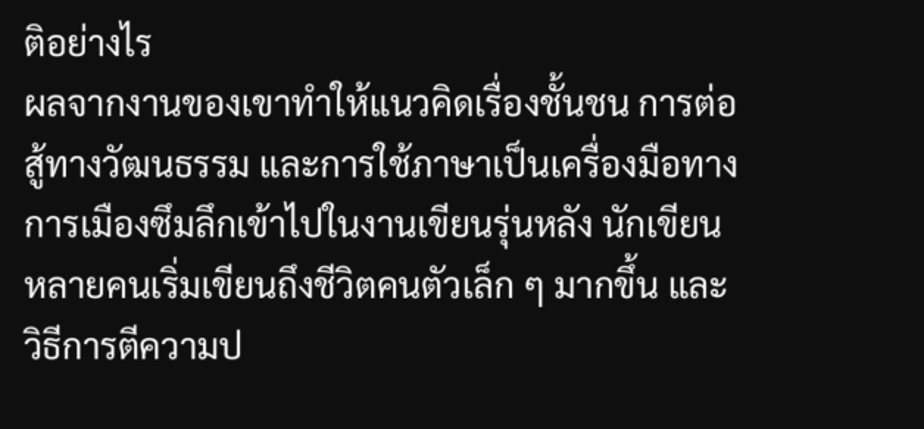ติอย่างไร
ผลจากงานของเขาทำให้แนวคิดเรื่องชั้นชน การต่อสู้ทางวัฒนธรรม และการใช้ภาษาเป็นเครื่องมือทางการเมืองซึมลึกเข้าไปในงานเขียนรุ่นหลัง นักเขียนหลายคนเริ่มเขียนถึงชีวิตคนตัวเล็ก ๆ มากขึ้น และวิธีการตีความป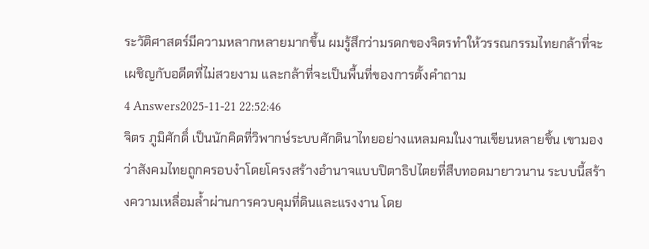ระวัติศาสตร์มีความหลากหลายมากขึ้น ผมรู้สึกว่ามรดกของจิตรทำให้วรรณกรรมไทยกล้าที่จะเผชิญกับอดีตที่ไม่สวยงาม และกล้าที่จะเป็นพื้นที่ของการตั้งคำถาม
4 Answers2025-11-21 22:52:46
จิตร ภูมิศักดิ์ เป็นนักคิดที่วิพากษ์ระบบศักดินาไทยอย่างแหลมคมในงานเขียนหลายชิ้น เขามองว่าสังคมไทยถูกครอบงำโดยโครงสร้างอำนาจแบบปิตาธิปไตยที่สืบทอดมายาวนาน ระบบนี้สร้างความเหลื่อมล้ำผ่านการควบคุมที่ดินและแรงงาน โดย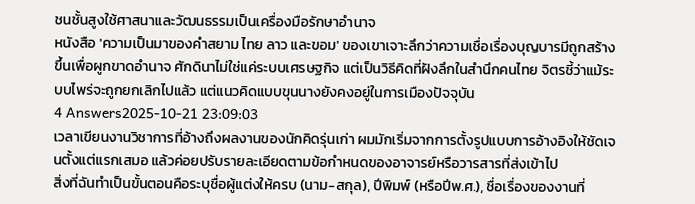ชนชั้นสูงใช้ศาสนาและวัฒนธรรมเป็นเครื่องมือรักษาอำนาจ
หนังสือ 'ความเป็นมาของคำสยาม ไทย ลาว และขอม' ของเขาเจาะลึกว่าความเชื่อเรื่องบุญบารมีถูกสร้างขึ้นเพื่อผูกขาดอำนาจ ศักดินาไม่ใช่แค่ระบบเศรษฐกิจ แต่เป็นวิธีคิดที่ฝังลึกในสำนึกคนไทย จิตรชี้ว่าแม้ระบบไพร่จะถูกยกเลิกไปแล้ว แต่แนวคิดแบบขุนนางยังคงอยู่ในการเมืองปัจจุบัน
4 Answers2025-10-21 23:09:03
เวลาเขียนงานวิชาการที่อ้างถึงผลงานของนักคิดรุ่นเก่า ผมมักเริ่มจากการตั้งรูปแบบการอ้างอิงให้ชัดเจนตั้งแต่แรกเสมอ แล้วค่อยปรับรายละเอียดตามข้อกำหนดของอาจารย์หรือวารสารที่ส่งเข้าไป
สิ่งที่ฉันทำเป็นขั้นตอนคือระบุชื่อผู้แต่งให้ครบ (นาม-สกุล), ปีพิมพ์ (หรือปีพ.ศ.), ชื่อเรื่องของงานที่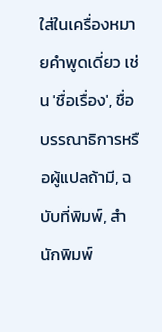ใส่ในเครื่องหมายคำพูดเดี่ยว เช่น 'ชื่อเรื่อง', ชื่อบรรณาธิการหรือผู้แปลถ้ามี, ฉบับที่พิมพ์, สำนักพิมพ์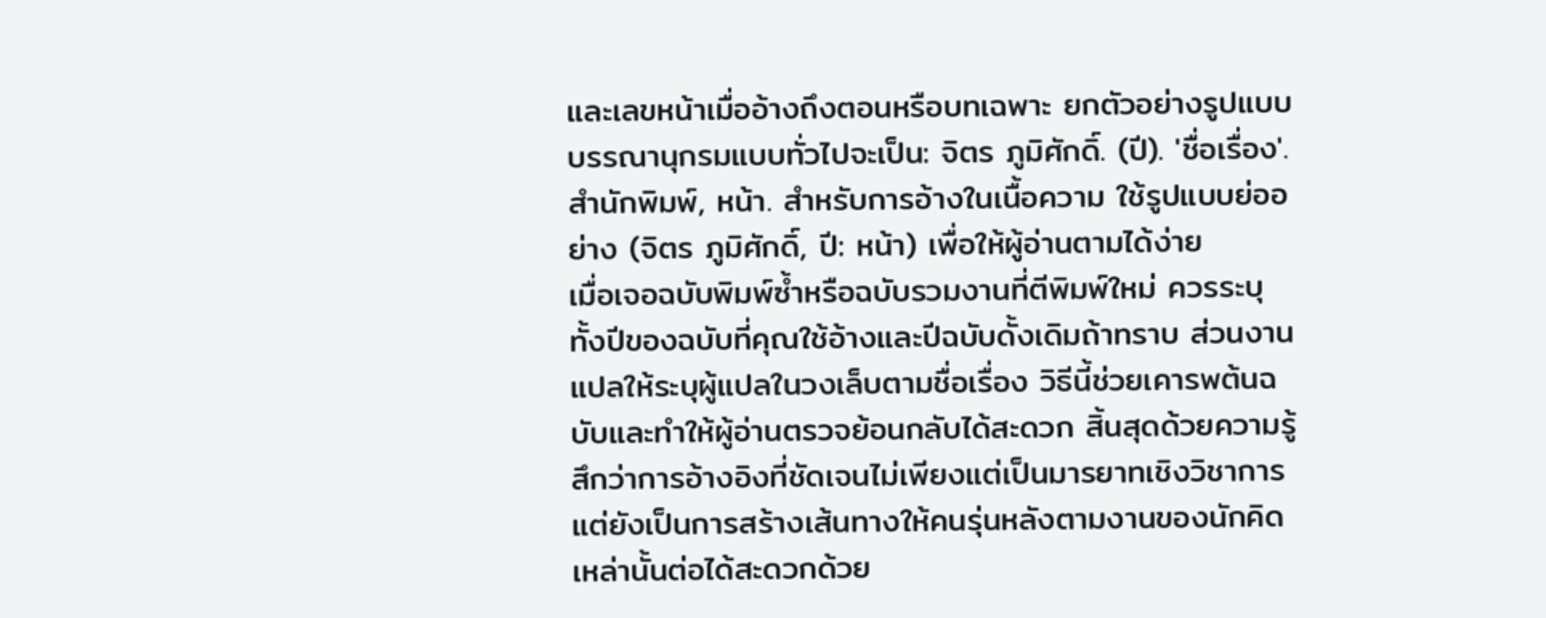และเลขหน้าเมื่ออ้างถึงตอนหรือบทเฉพาะ ยกตัวอย่างรูปแบบบรรณานุกรมแบบทั่วไปจะเป็น: จิตร ภูมิศักดิ์. (ปี). 'ชื่อเรื่อง'. สำนักพิมพ์, หน้า. สำหรับการอ้างในเนื้อความ ใช้รูปแบบย่ออย่าง (จิตร ภูมิศักดิ์, ปี: หน้า) เพื่อให้ผู้อ่านตามได้ง่าย
เมื่อเจอฉบับพิมพ์ซ้ำหรือฉบับรวมงานที่ตีพิมพ์ใหม่ ควรระบุทั้งปีของฉบับที่คุณใช้อ้างและปีฉบับดั้งเดิมถ้าทราบ ส่วนงานแปลให้ระบุผู้แปลในวงเล็บตามชื่อเรื่อง วิธีนี้ช่วยเคารพต้นฉบับและทำให้ผู้อ่านตรวจย้อนกลับได้สะดวก สิ้นสุดด้วยความรู้สึกว่าการอ้างอิงที่ชัดเจนไม่เพียงแต่เป็นมารยาทเชิงวิชาการ แต่ยังเป็นการสร้างเส้นทางให้คนรุ่นหลังตามงานของนักคิดเหล่านั้นต่อได้สะดวกด้วย